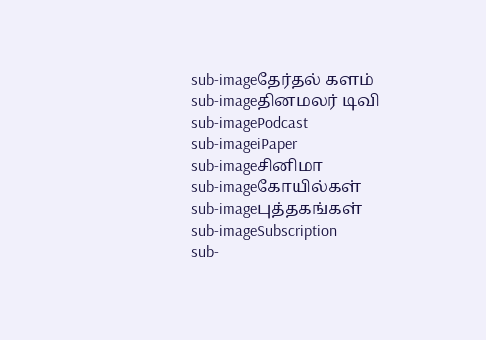sub-imageதேர்தல் களம்
sub-imageதினமலர் டிவி
sub-imagePodcast
sub-imageiPaper
sub-imageசினிமா
sub-imageகோயில்கள்
sub-imageபுத்தகங்கள்
sub-imageSubscription
sub-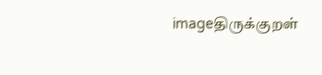imageதிருக்குறள்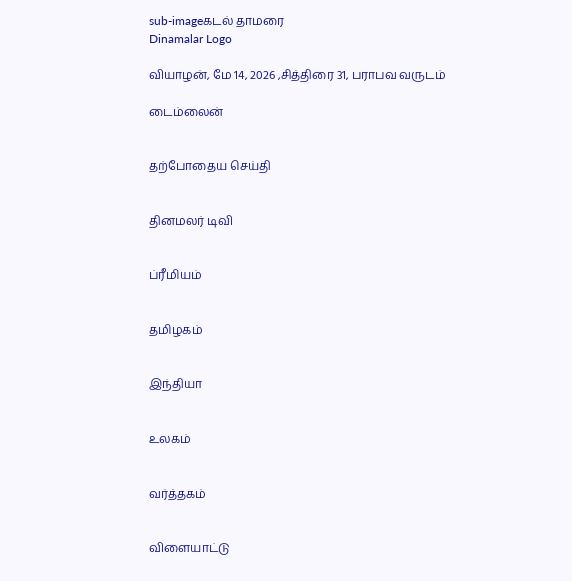sub-imageகடல் தாமரை
Dinamalar Logo

வியாழன், மே 14, 2026 ,சித்திரை 31, பராபவ வருடம்

டைம்லைன்


தற்போதைய செய்தி


தினமலர் டிவி


ப்ரீமியம்


தமிழகம்


இந்தியா


உலகம்


வர்த்தகம்


விளையாட்டு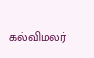கல்விமலர்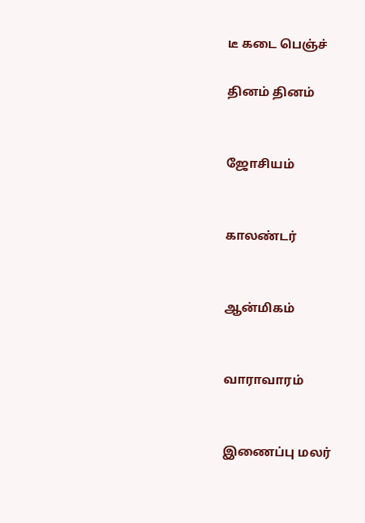டீ கடை பெஞ்ச்

தினம் தினம்


ஜோசியம்


காலண்டர்


ஆன்மிகம்


வாராவாரம்


இணைப்பு மலர்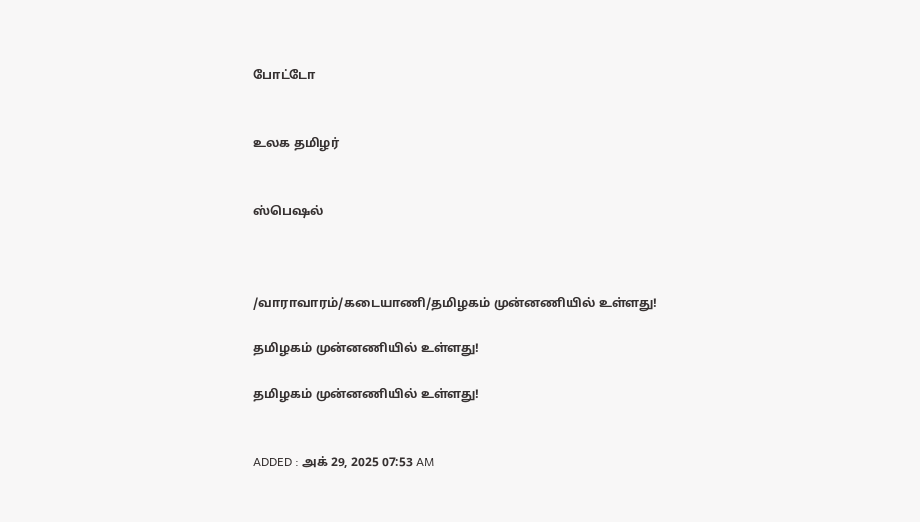போட்டோ


உலக தமிழர்


ஸ்பெஷல்



/வாராவாரம்/கடையாணி/தமிழகம் முன்னணியில் உள்ளது!

தமிழகம் முன்னணியில் உள்ளது!

தமிழகம் முன்னணியில் உள்ளது!


ADDED : அக் 29, 2025 07:53 AM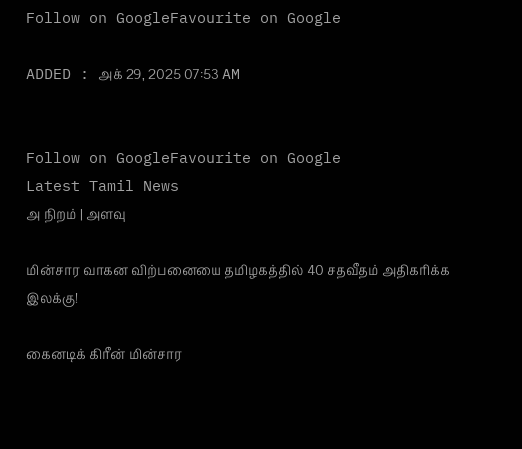Follow on GoogleFavourite on Google

ADDED : அக் 29, 2025 07:53 AM


Follow on GoogleFavourite on Google
Latest Tamil News
அ நிறம் | அளவு

மின்சார வாகன விற்பனையை தமிழகத்தில் 40 சதவீதம் அதிகரிக்க இலக்கு!

கைனடிக் கிரீன் மின்சார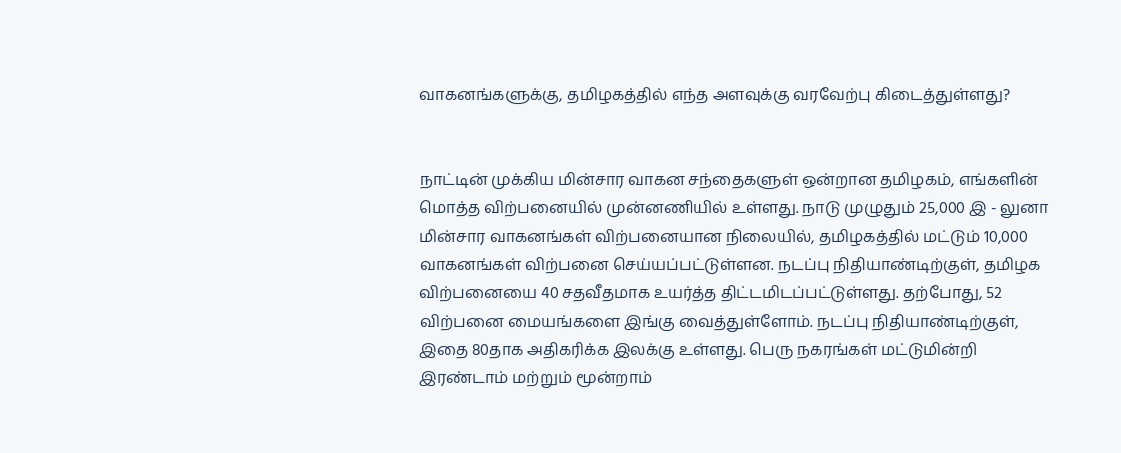வாகனங்களுக்கு, தமிழகத்தில் எந்த அளவுக்கு வரவேற்பு கிடைத்துள்ளது?


நாட்டின் முக்கிய மின்சார வாகன சந்தைகளுள் ஒன்றான தமிழகம், எங்களின் மொத்த விற்பனையில் முன்னணியில் உள்ளது. நாடு முழுதும் 25,000 இ - லுனா மின்சார வாகனங்கள் விற்பனையான நிலையில், தமிழகத்தில் மட்டும் 10,000 வாகனங்கள் விற்பனை செய்யப்பட்டுள்ளன. நடப்பு நிதியாண்டிற்குள், தமிழக விற்பனையை 40 சதவீதமாக உயர்த்த திட்டமிடப்பட்டுள்ளது. தற்போது, 52 விற்பனை மையங்களை இங்கு வைத்துள்ளோம். நடப்பு நிதியாண்டிற்குள், இதை 80தாக அதிகரிக்க இலக்கு உள்ளது. பெரு நகரங்கள் மட்டுமின்றி இரண்டாம் மற்றும் மூன்றாம்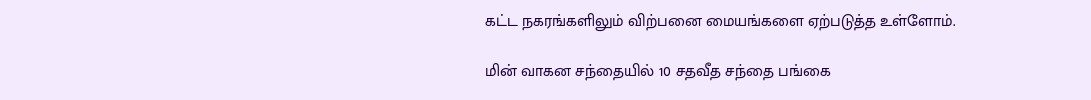கட்ட நகரங்களிலும் விற்பனை மையங்களை ஏற்படுத்த உள்ளோம்.

மின் வாகன சந்தையில் 10 சதவீத சந்தை பங்கை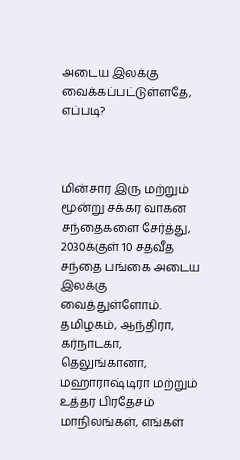அடைய இலக்கு வைக்கப்பட்டுள்ளதே, எப்படி?



மின்சார இரு மற்றும் மூன்று சக்கர வாகன சந்தைகளை சேர்த்து, 2030க்குள் 10 சதவீத சந்தை பங்கை அடைய இலக்கு வைத்துள்ளோம். தமிழகம், ஆந்திரா, கர்நாடகா, தெலுங்கானா, மஹாராஷ்டிரா மற்றும் உத்தர பிரதேசம் மாநிலங்கள், எங்கள்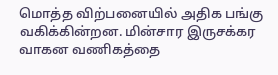மொத்த விற்பனையில் அதிக பங்கு வகிக்கின்றன. மின்சார இருசக்கர வாகன வணிகத்தை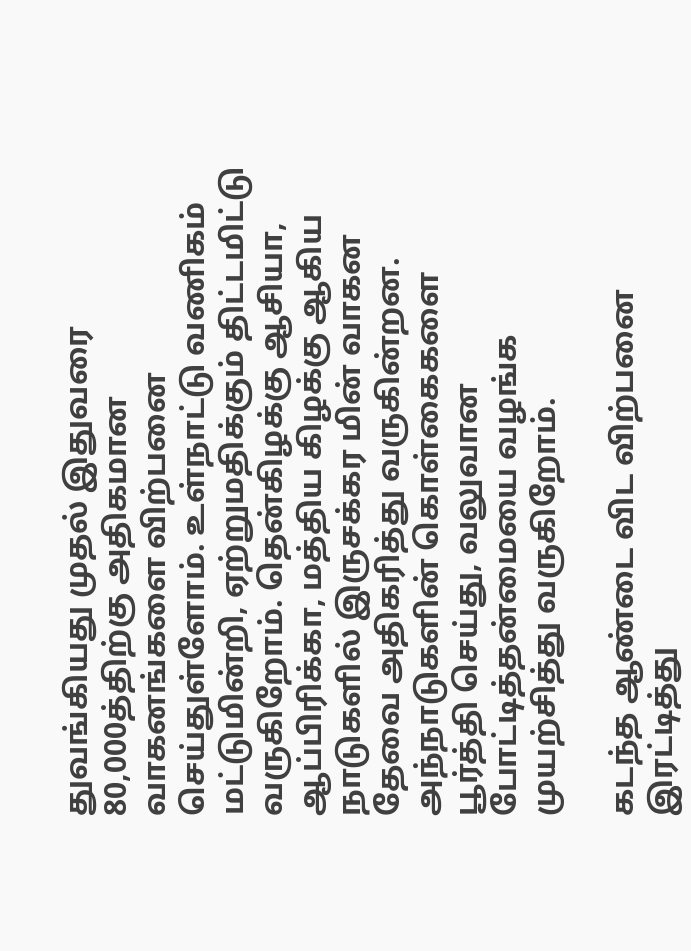துவங்கியது முதல் இதுவரை 80,000த்திற்கு அதிகமான வாகனங்களை விற்பனை செய்துள்ளோம். உள்நாட்டு வணிகம் மட்டுமின்றி, ஏற்றுமதிக்கும் திட்டமிட்டு வருகிறோம். தென்கிழக்கு ஆசியா, ஆப்பிரிக்கா, மத்திய கிழக்கு ஆகிய நாடுகளில் இருசக்கர மின் வாகன தேவை அதிகரித்து வருகின்றன. அந்நாடுகளின் கொள்கைகளை பூர்த்தி செய்து, வலுவான போட்டித்தன்மையை வழங்க முயற்சித்து வருகிறோம்.

கடந்த ஆண்டை விட விற்பனை இரட்டித்து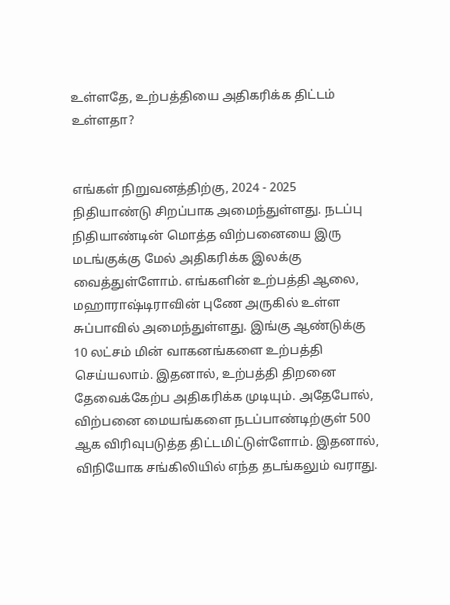உள்ளதே, உற்பத்தியை அதிகரிக்க திட்டம் உள்ளதா?


எங்கள் நிறுவனத்திற்கு, 2024 - 2025 நிதியாண்டு சிறப்பாக அமைந்துள்ளது. நடப்பு நிதியாண்டின் மொத்த விற்பனையை இரு மடங்குக்கு மேல் அதிகரிக்க இலக்கு வைத்துள்ளோம். எங்களின் உற்பத்தி ஆலை, மஹாராஷ்டிராவின் புணே அருகில் உள்ள சுப்பாவில் அமைந்துள்ளது. இங்கு ஆண்டுக்கு 10 லட்சம் மின் வாகனங்களை உற்பத்தி செய்யலாம். இதனால், உற்பத்தி திறனை தேவைக்கேற்ப அதிகரிக்க முடியும். அதேபோல், விற்பனை மையங்களை நடப்பாண்டிற்குள் 500 ஆக விரிவுபடுத்த திட்டமிட்டுள்ளோம். இதனால், விநியோக சங்கிலியில் எந்த தடங்கலும் வராது.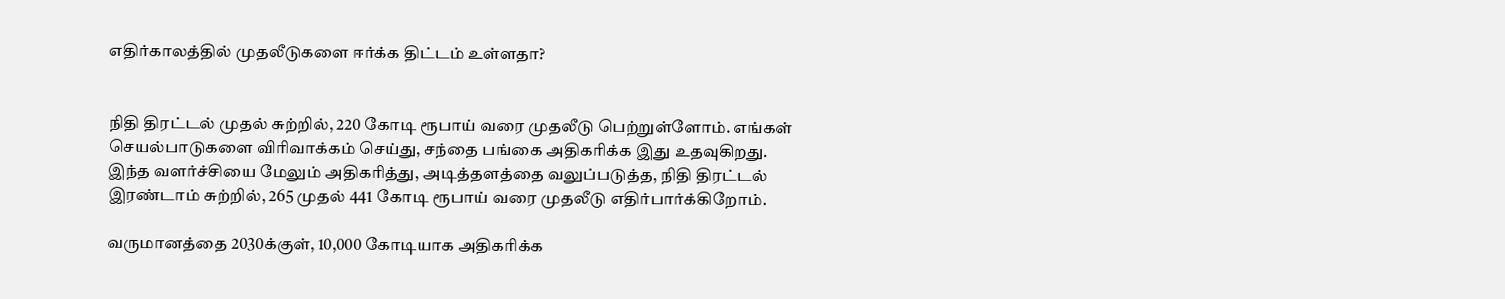எதிர்காலத்தில் முதலீடுகளை ஈர்க்க திட்டம் உள்ளதா?


நிதி திரட்டல் முதல் சுற்றில், 220 கோடி ரூபாய் வரை முதலீடு பெற்றுள்ளோம். எங்கள் செயல்பாடுகளை விரிவாக்கம் செய்து, சந்தை பங்கை அதிகரிக்க இது உதவுகிறது. இந்த வளர்ச்சியை மேலும் அதிகரித்து, அடித்தளத்தை வலுப்படுத்த, நிதி திரட்டல் இரண்டாம் சுற்றில், 265 முதல் 441 கோடி ரூபாய் வரை முதலீடு எதிர்பார்க்கிறோம்.

வருமானத்தை 2030க்குள், 10,000 கோடியாக அதிகரிக்க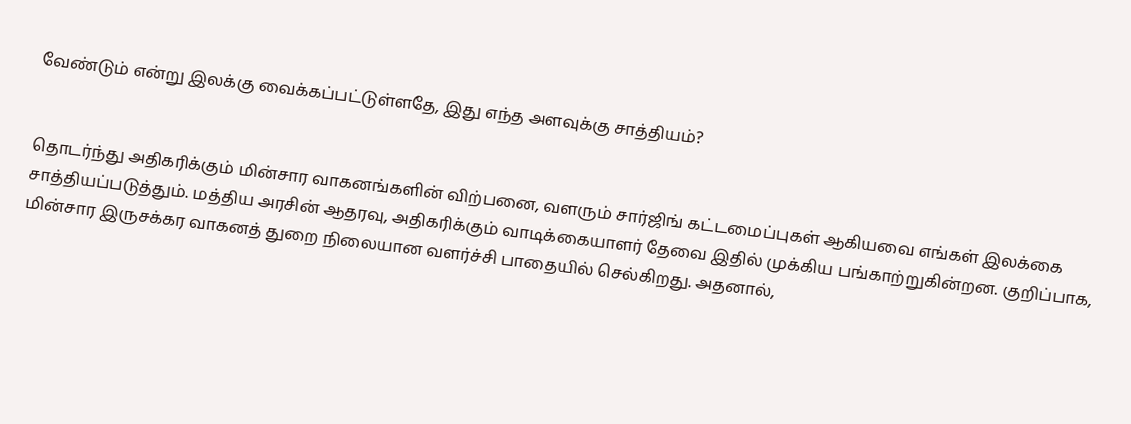வேண்டும் என்று இலக்கு வைக்கப்பட்டுள்ளதே, இது எந்த அளவுக்கு சாத்தியம்?


தொடர்ந்து அதிகரிக்கும் மின்சார வாகனங்களின் விற்பனை, வளரும் சார்ஜிங் கட்டமைப்புகள் ஆகியவை எங்கள் இலக்கை சாத்தியப்படுத்தும். மத்திய அரசின் ஆதரவு, அதிகரிக்கும் வாடிக்கையாளர் தேவை இதில் முக்கிய பங்காற்றுகின்றன. குறிப்பாக, மின்சார இருசக்கர வாகனத் துறை நிலையான வளர்ச்சி பாதையில் செல்கிறது. அதனால்,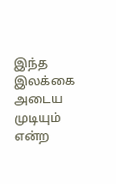இந்த இலக்கை அடைய முடியும் என்ற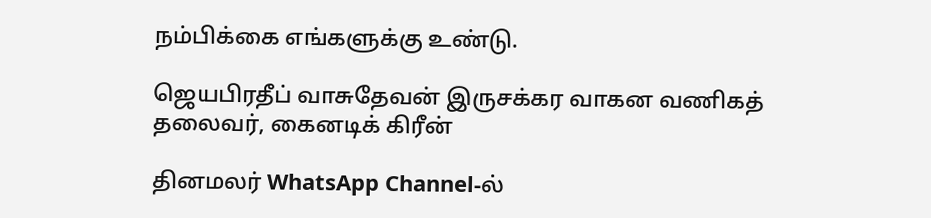நம்பிக்கை எங்களுக்கு உண்டு.

ஜெயபிரதீப் வாசுதேவன் இருசக்கர வாகன வணிகத் தலைவர், கைனடிக் கிரீன்

தினமலர் WhatsApp Channel-ல்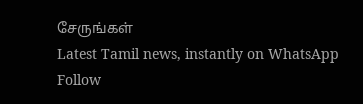சேருங்கள்
Latest Tamil news, instantly on WhatsApp
Follow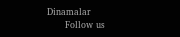Dinamalar
      Follow us